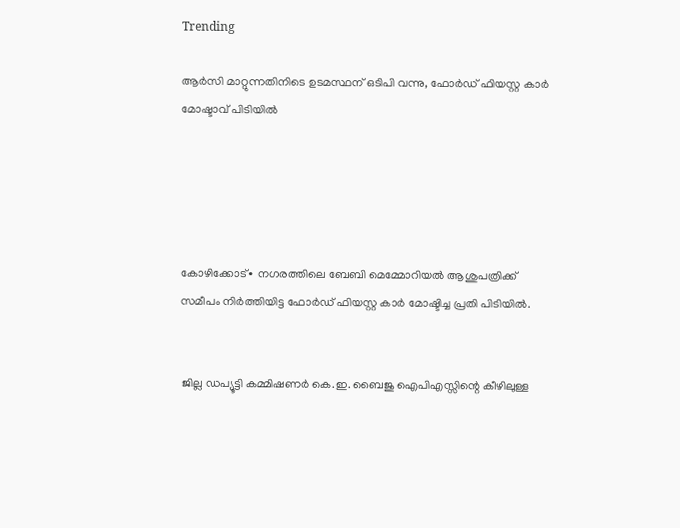Trending

ആർസി മാറ്റുന്നതിനിടെ ഉടമസ്ഥന് ഒടിപി വന്നു, ഫോർഡ് ഫിയസ്റ്റ കാർ മോഷ്ടാവ് പിടിയിൽ





കോഴിക്കോട്∙ നഗരത്തിലെ ബേബി മെമ്മോറിയൽ ആശുപത്രിക്ക് സമീപം നിർത്തിയിട്ട ഫോർഡ് ഫിയസ്റ്റ കാർ മോഷ്ടിച്ച പ്രതി പിടിയിൽ.


 ജില്ല ഡപ്യൂട്ടി കമ്മിഷണർ കെ.ഇ. ബൈജു ഐപിഎസ്സിന്റെ കീഴിലുള്ള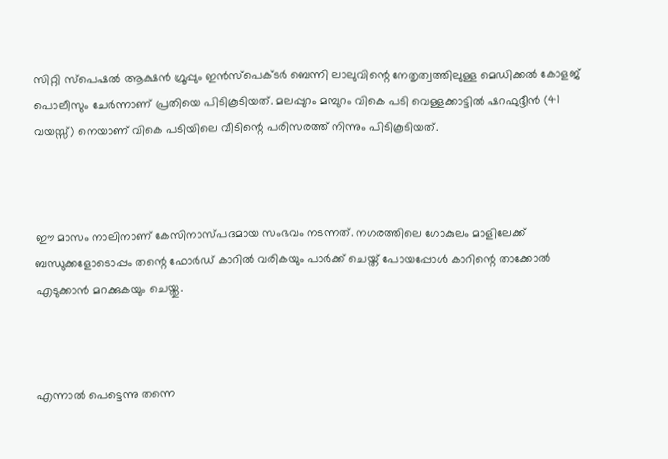സിറ്റി സ്പെഷൽ ആക്ഷൻ ഗ്രൂപ്പും ഇൻസ്പെക്ടർ ബെന്നി ലാലുവിന്റെ നേതൃത്വത്തിലുള്ള മെഡിക്കൽ കോളജ് പൊലീസും ചേർന്നാണ് പ്രതിയെ പിടികൂടിയത്. മലപ്പുറം മമ്പുറം വികെ പടി വെള്ളക്കാട്ടിൽ ഷറഫുദ്ദീൻ (41 വയസ്സ്) നെയാണ് വികെ പടിയിലെ വീടിന്റെ പരിസരത്ത് നിന്നും പിടികൂടിയത്.



ഈ മാസം നാലിനാണ് കേസിനാസ്പദമായ സംഭവം നടന്നത്. നഗരത്തിലെ ഗോകുലം മാളിലേക്ക് ബന്ധുക്കളോടൊപ്പം തന്റെ ഫോർഡ് കാറിൽ വരികയും പാർക്ക് ചെയ്ത് പോയപ്പോൾ കാറിന്റെ താക്കോൽ എടുക്കാൻ മറക്കുകയും ചെയ്തു.



എന്നാൽ പെട്ടെന്നു തന്നെ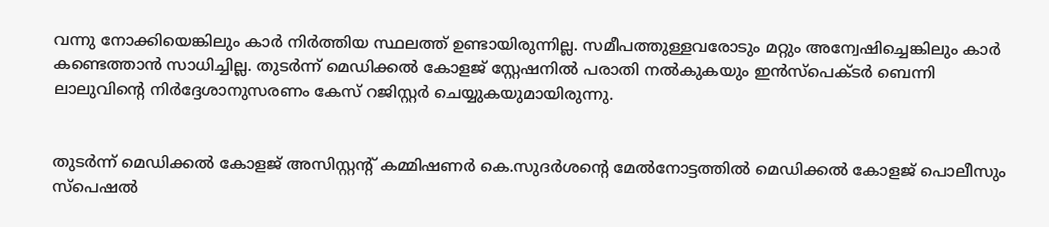വന്നു നോക്കിയെങ്കിലും കാർ നിർത്തിയ സ്ഥലത്ത് ഉണ്ടായിരുന്നില്ല. സമീപത്തുള്ളവരോടും മറ്റും അന്വേഷിച്ചെങ്കിലും കാർ കണ്ടെത്താൻ സാധിച്ചില്ല. തുടർന്ന് മെഡിക്കൽ കോളജ് സ്റ്റേഷനിൽ പരാതി നൽകുകയും ഇൻസ്പെക്ടർ ബെന്നി ലാലുവിന്റെ നിർദ്ദേശാനുസരണം കേസ് റജിസ്റ്റർ ചെയ്യുകയുമായിരുന്നു.


തുടർന്ന് മെഡിക്കൽ കോളജ് അസിസ്റ്റന്റ് കമ്മിഷണർ കെ.സുദർശന്റെ മേൽനോട്ടത്തിൽ മെഡിക്കൽ കോളജ് പൊലീസും സ്പെഷൽ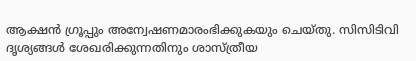ആക്ഷൻ ഗ്രൂപ്പും അന്വേഷണമാരംഭിക്കുകയും ചെയ്തു. സിസിടിവി ദൃശ്യങ്ങൾ ശേഖരിക്കുന്നതിനും ശാസ്ത്രീയ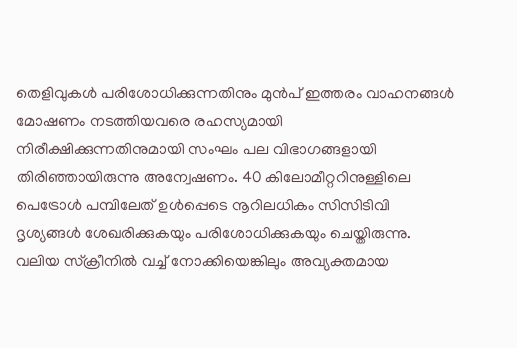തെളിവുകൾ പരിശോധിക്കുന്നതിനും മുൻപ് ഇത്തരം വാഹനങ്ങൾ മോഷണം നടത്തിയവരെ രഹസ്യമായി നിരീക്ഷിക്കുന്നതിനുമായി സംഘം പല വിഭാഗങ്ങളായി തിരിഞ്ഞായിരുന്നു അന്വേഷണം. 40 കിലോമീറ്ററിനുള്ളിലെ പെട്രോൾ പമ്പിലേത് ഉൾപ്പെടെ നൂറിലധികം സിസിടിവി ദൃശ്യങ്ങൾ ശേഖരിക്കുകയും പരിശോധിക്കുകയും ചെയ്തിരുന്നു. വലിയ സ്ക്രീനിൽ വച്ച് നോക്കിയെങ്കിലും അവ്യക്തമായ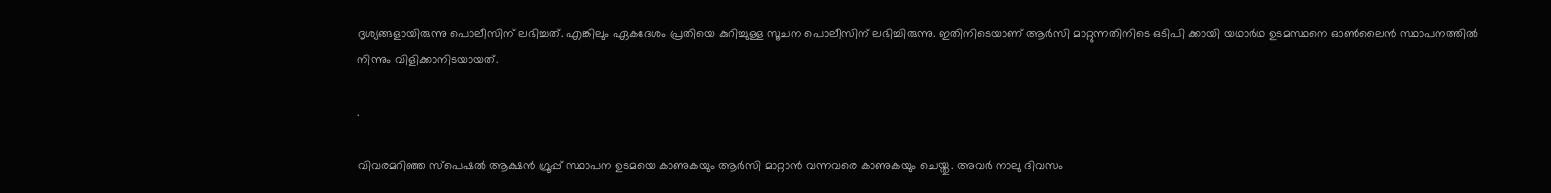ദൃശ്യങ്ങളായിരുന്നു പൊലീസിന് ലഭിച്ചത്. എങ്കിലും ഏകദേശം പ്രതിയെ കുറിച്ചുള്ള സൂചന പൊലീസിന് ലഭിച്ചിരുന്നു. ഇതിനിടെയാണ് ആർസി മാറ്റുന്നതിനിടെ ഒടിപി ക്കായി യഥാർഥ ഉടമസ്ഥനെ ഓൺലൈൻ സ്ഥാപനത്തിൽ നിന്നും വിളിക്കാനിടയായത്.

.

വിവരമറിഞ്ഞ സ്പെഷൽ ആക്ഷൻ ഗ്രൂപ്പ് സ്ഥാപന ഉടമയെ കാണുകയും ആർസി മാറ്റാൻ വന്നവരെ കാണുകയും ചെയ്തു. അവർ നാലു ദിവസം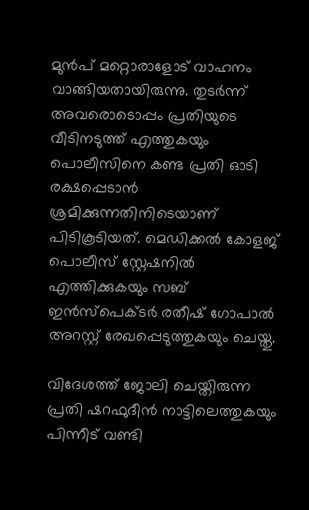മുൻപ് മറ്റൊരാളോട് വാഹനം വാങ്ങിയതായിരുന്നു. തുടർന്ന് അവരൊടൊപ്പം പ്രതിയുടെ വീടിനടുത്ത് എത്തുകയും പൊലീസിനെ കണ്ട പ്രതി ഓടി രക്ഷപ്പെടാൻ ശ്രമിക്കുന്നതിനിടെയാണ് പിടികൂടിയത്. മെഡിക്കൽ കോളജ് പൊലീസ് സ്റ്റേഷനിൽ എത്തിക്കുകയും സബ് ഇൻസ്പെക്ടർ രതീഷ് ഗോപാൽ അറസ്റ്റ് രേഖപ്പെടുത്തുകയും ചെയ്തു.

വിദേശത്ത് ജോലി ചെയ്തിരുന്ന പ്രതി ഷറഫുദീൻ നാട്ടിലെത്തുകയും പിന്നീട് വണ്ടി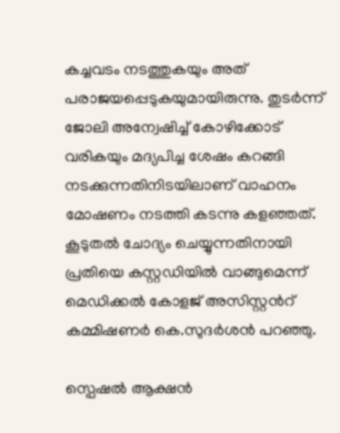കച്ചവടം നടത്തുകയും അത് പരാജയപ്പെടുകയുമായിരുന്നു. തുടർന്ന് ജോലി അന്വേഷിച്ച് കോഴിക്കോട് വരികയും മദ്യപിച്ച ശേഷം കറങ്ങി നടക്കുന്നതിനിടയിലാണ് വാഹനം മോഷണം നടത്തി കടന്നു കളഞ്ഞത്. കൂടുതൽ ചോദ്യം ചെയ്യുന്നതിനായി പ്രതിയെ കസ്റ്റഡിയിൽ വാങ്ങുമെന്ന് മെഡിക്കൽ കോളജ് അസിസ്റ്റൻറ് കമ്മിഷണർ കെ.സുദർശൻ പറഞ്ഞു.

സ്പെഷൽ ആക്ഷൻ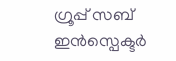ഗ്രൂപ്പ് സബ് ഇൻസ്പെക്ടർ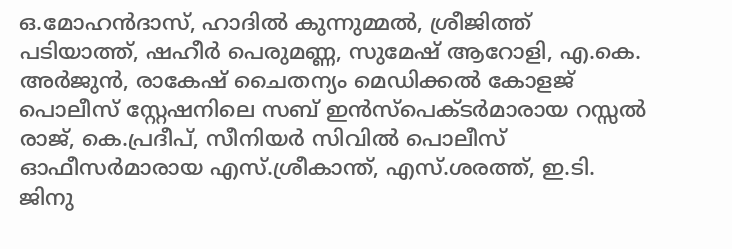ഒ.മോഹൻദാസ്, ഹാദിൽ കുന്നുമ്മൽ, ശ്രീജിത്ത് പടിയാത്ത്, ഷഹീർ പെരുമണ്ണ, സുമേഷ് ആറോളി, എ.കെ. അർജുൻ, രാകേഷ് ചൈതന്യം മെഡിക്കൽ കോളജ് പൊലീസ് സ്റ്റേഷനിലെ സബ് ഇൻസ്പെക്ടർമാരായ റസ്സൽ രാജ്, കെ.പ്രദീപ്, സീനിയർ സിവിൽ പൊലീസ് ഓഫീസർമാരായ എസ്.ശ്രീകാന്ത്, എസ്.ശരത്ത്, ഇ.ടി. ജിനു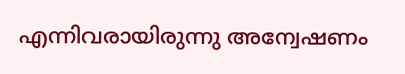എന്നിവരായിരുന്നു അന്വേഷണം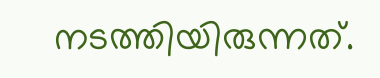നടത്തിയിരുന്നത്.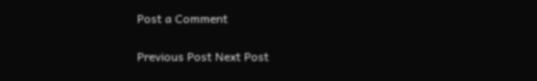Post a Comment

Previous Post Next Post